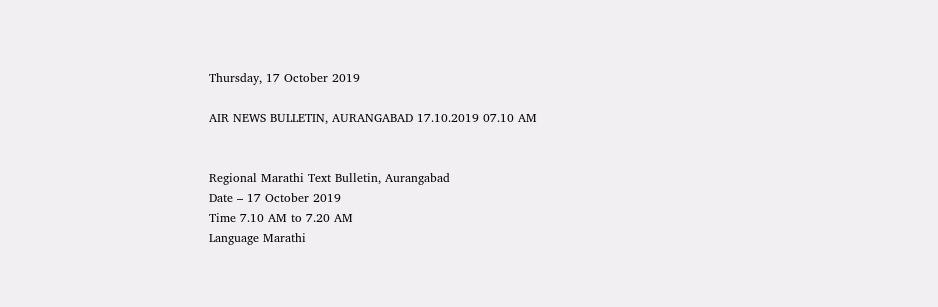Thursday, 17 October 2019

AIR NEWS BULLETIN, AURANGABAD 17.10.2019 07.10 AM


Regional Marathi Text Bulletin, Aurangabad
Date – 17 October 2019
Time 7.10 AM to 7.20 AM
Language Marathi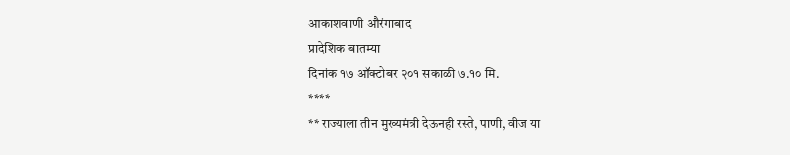आकाशवाणी औरंगाबाद
प्रादेशिक बातम्या
दिनांक १७ ऑक्टोबर २०१ सकाळी ७.१० मि.
****
** राज्याला तीन मुख्यमंत्री देऊनही रस्ते, पाणी, वीज या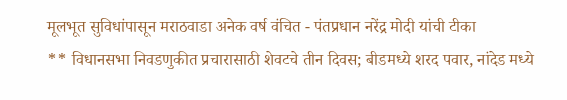मूलभूत सुविधांपासून मराठवाडा अनेक वर्ष वंचित - पंतप्रधान नरेंद्र मोदी यांची टीका
** विधानसभा निवडणुकीत प्रचारासाठी शेवटचे तीन दिवस; बीडमध्ये शरद पवार, नांदेड मध्ये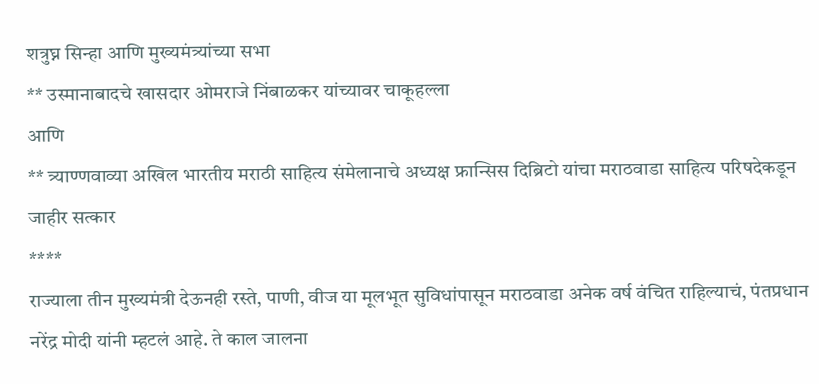शत्रुघ्न सिन्हा आणि मुख्यमंत्र्यांच्या सभा
** उस्मानाबादचे खासदार ओमराजे निंबाळकर यांच्यावर चाकूहल्ला
आणि
** त्र्याण्णवाव्या अखिल भारतीय मराठी साहित्य संमेलानाचे अध्यक्ष फ्रान्सिस दिब्रिटो यांचा मराठवाडा साहित्य परिषदेकडून जाहीर सत्कार
****
राज्याला तीन मुख्यमंत्री देऊनही रस्ते, पाणी, वीज या मूलभूत सुविधांपासून मराठवाडा अनेक वर्ष वंचित राहिल्याचं, पंतप्रधान नरेंद्र मोदी यांनी म्हटलं आहे. ते काल जालना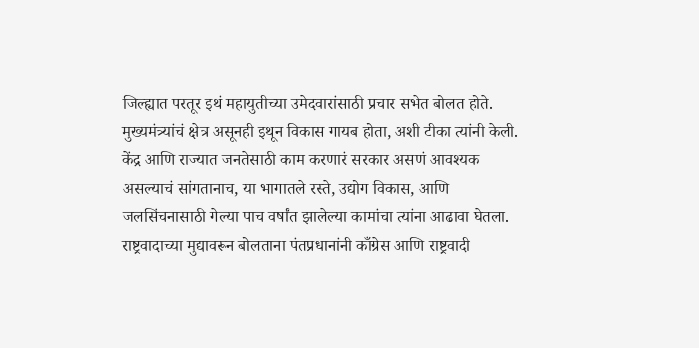जिल्ह्यात परतूर इथं महायुतीच्या उमेदवारांसाठी प्रचार सभेत बोलत होते. मुख्यमंत्र्यांचं क्षेत्र असूनही इथून विकास गायब होता, अशी टीका त्यांनी केली. केंद्र आणि राज्यात जनतेसाठी काम करणारं सरकार असणं आवश्यक असल्याचं सांगतानाच, या भागातले रस्ते, उद्योग विकास, आणि जलसिंचनासाठी गेल्या पाच वर्षांत झालेल्या कामांचा त्यांना आढावा घेतला. राष्ट्रवादाच्या मुद्यावरून बोलताना पंतप्रधानांनी काँग्रेस आणि राष्ट्रवादी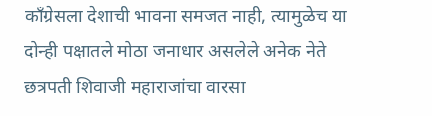काँग्रेसला देशाची भावना समजत नाही, त्यामुळेच या दोन्ही पक्षातले मोठा जनाधार असलेले अनेक नेते छत्रपती शिवाजी महाराजांचा वारसा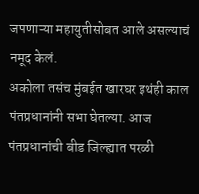जपणाऱ्या महायुतीसोबत आले असल्याचं नमूद केलं.
अकोला तसंच मुंबईत खारघर इथंही काल पंतप्रधानांनी सभा घेतल्या. आज पंतप्रधानांची बीड जिल्ह्यात परळी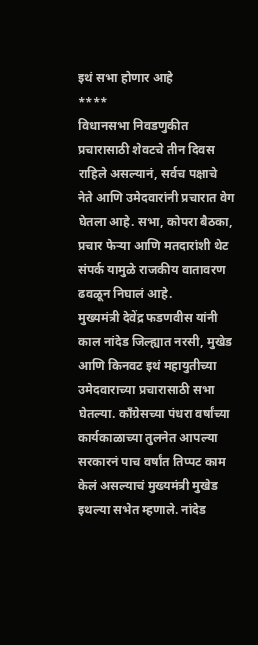इथं सभा होणार आहे
****
विधानसभा निवडणुकीत प्रचारासाठी शेवटचे तीन दिवस राहिले असल्यानं, सर्वच पक्षाचे नेते आणि उमेदवारांनी प्रचारात वेग घेतला आहे. सभा, कोपरा बैठका, प्रचार फेऱ्या आणि मतदारांशी थेट संपर्क यामुळे राजकीय वातावरण ढवळून निघालं आहे.
मुख्यमंत्री देवेंद्र फडणवीस यांनी काल नांदेड जिल्ह्यात नरसी, मुखेड आणि किनवट इथं महायुतीच्या उमेदवाराच्या प्रचारासाठी सभा घेतल्या. काँग्रेसच्या पंधरा वर्षांच्या कार्यकाळाच्या तुलनेत आपल्या सरकारनं पाच वर्षांत तिप्पट काम केलं असल्याचं मुख्यमंत्री मुखेड इथल्या सभेत म्हणाले. नांदेड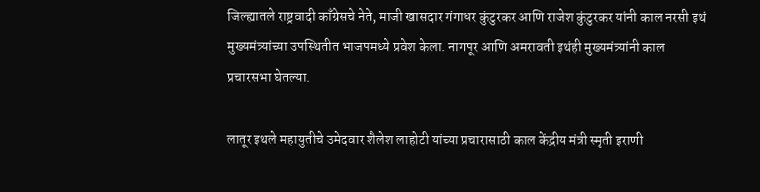जिल्ह्यातले राष्ट्रवादी काँग्रेसचे नेते, माजी खासदार गंगाधर कुंटुरकर आणि राजेश कुंटुरकर यांनी काल नरसी इथं मुख्यमंत्र्यांच्या उपस्थितीत भाजपमध्ये प्रवेश केला. नागपूर आणि अमरावती इथंही मुख्यमंत्र्यांनी काल प्रचारसभा घेतल्या.

लातूर इथले महायुतीचे उमेदवार शैलेश लाहोटी यांच्या प्रचारासाठी काल केंद्रीय मंत्री स्मृती इराणी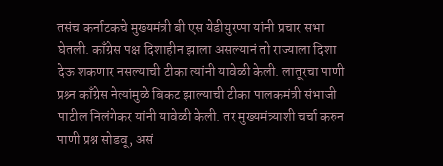तसंच कर्नाटकचे मुख्यमंत्री बी एस येडीयुरप्पा यांनी प्रचार सभा घेतली. काँग्रेस पक्ष दिशाहीन झाला असल्यानं तो राज्याला दिशा देऊ शकणार नसल्याची टीका त्यांनी यावेळी केली. लातूरचा पाणी प्रश्र्न काँग्रेस नेत्यांमुळे बिकट झाल्याची टीका पालकमंत्री संभाजी पाटील निलंगेकर यांनी यावेळी केली. तर मुख्यमंत्र्याशी चर्चा करुन पाणी प्रश्न सोडवू, असं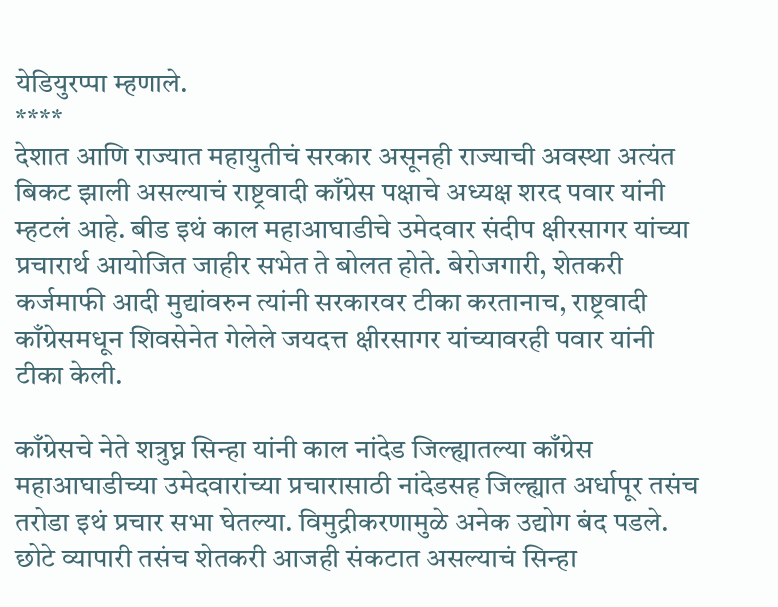येडियुरप्पा म्हणाले.
****
देशात आणि राज्यात महायुतीचं सरकार असूनही राज्याची अवस्था अत्यंत बिकट झाली असल्याचं राष्ट्रवादी काँग्रेस पक्षाचे अध्यक्ष शरद पवार यांनी म्हटलं आहे. बीड इथं काल महाआघाडीचे उमेदवार संदीप क्षीरसागर यांच्या प्रचारार्थ आयोजित जाहीर सभेत ते बोलत होते. बेरोजगारी, शेतकरी कर्जमाफी आदी मुद्यांवरुन त्यांनी सरकारवर टीका करतानाच, राष्ट्रवादी काँग्रेसमधून शिवसेनेत गेलेले जयदत्त क्षीरसागर यांच्यावरही पवार यांनी टीका केली.

काँग्रेसचे नेते शत्रुघ्न सिन्हा यांनी काल नांदेड जिल्ह्यातल्या काँग्रेस महाआघाडीच्या उमेदवारांच्या प्रचारासाठी नांदेडसह जिल्ह्यात अर्धापूर तसंच तरोडा इथं प्रचार सभा घेतल्या. विमुद्रीकरणामुळे अनेक उद्योग बंद पडले. छोटे व्यापारी तसंच शेतकरी आजही संकटात असल्याचं सिन्हा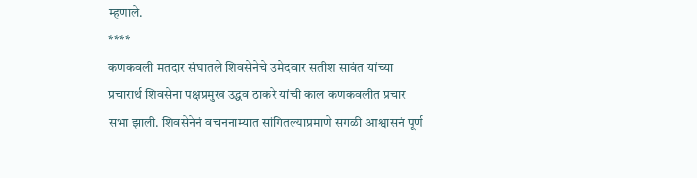म्हणाले.
****
कणकवली मतदार संघातले शिवसेनेचे उमेदवार सतीश सावंत यांच्या प्रचारार्थ शिवसेना पक्षप्रमुख उद्धव ठाकरे यांची काल कणकवलीत प्रचार सभा झाली. शिवसेनेनं वचननाम्यात सांगितल्याप्रमाणे सगळी आश्वासनं पूर्ण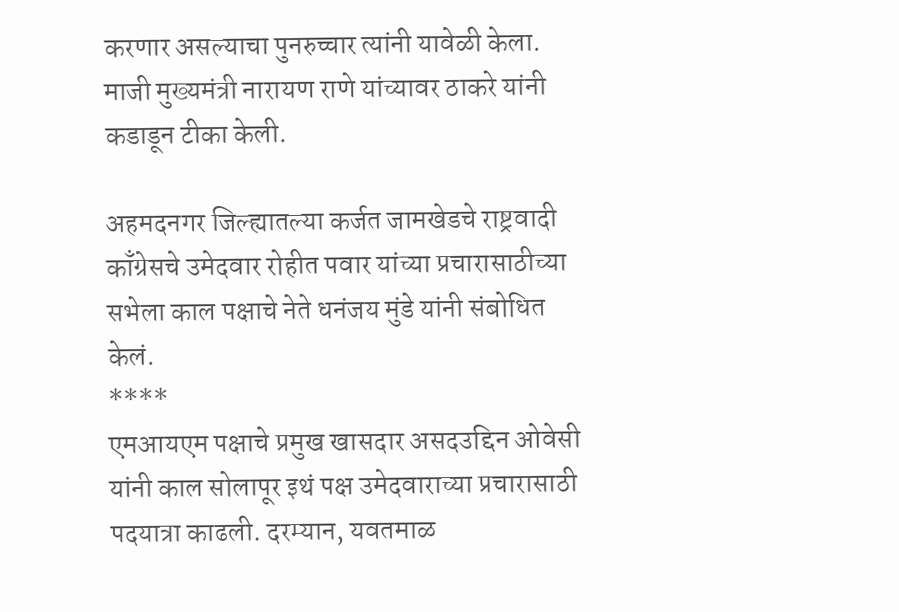करणार असल्याचा पुनरुच्चार त्यांनी यावेळी केला. माजी मुख्यमंत्री नारायण राणे यांच्यावर ठाकरे यांनी कडाडून टीका केली.

अहमदनगर जिल्ह्यातल्या कर्जत जामखेडचे राष्ट्रवादी काँग्रेसचे उमेदवार रोहीत पवार यांच्या प्रचारासाठीच्या सभेला काल पक्षाचे नेते धनंजय मुंडे यांनी संबोधित केलं.
****
एमआयएम पक्षाचे प्रमुख खासदार असदउद्दिन ओवेसी यांनी काल सोलापूर इथं पक्ष उमेदवाराच्या प्रचारासाठी पदयात्रा काढली. दरम्यान, यवतमाळ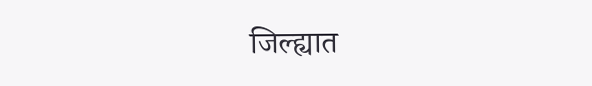जिल्ह्यात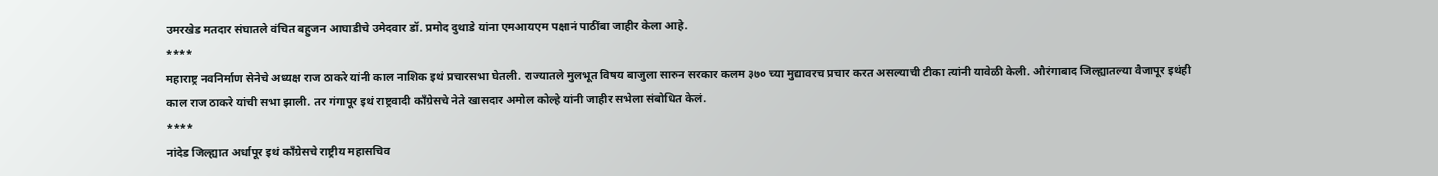उमरखेड मतदार संघातले वंचित बहुजन आघाडीचे उमेदवार डॉ. प्रमोद दुथाडे यांना एमआयएम पक्षानं पाठींबा जाहीर केला आहे.
****
महाराष्ट्र नवनिर्माण सेनेचे अध्यक्ष राज ठाकरे यांनी काल नाशिक इथं प्रचारसभा घेतली. राज्यातले मुलभूत विषय बाजुला सारुन सरकार कलम ३७० च्या मुद्यावरच प्रचार करत असल्याची टीका त्यांनी यावेळी केली. औरंगाबाद जिल्ह्यातल्या वैजापूर इथंही काल राज ठाकरे यांची सभा झाली. तर गंगापूर इथं राष्ट्रवादी काँग्रेसचे नेते खासदार अमोल कोल्हे यांनी जाहीर सभेला संबोधित केलं.
****
नांदेड जिल्ह्यात अर्धापूर इथं काँग्रेसचे राष्ट्रीय महासचिव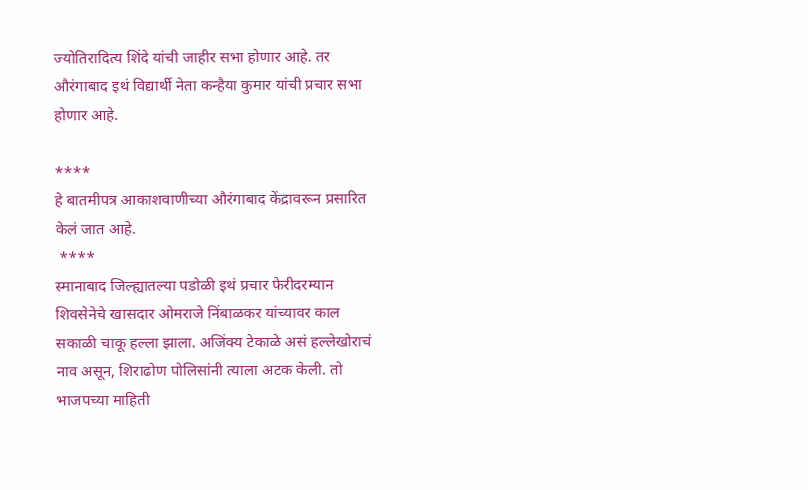ज्योतिरादित्य शिंदे यांची जाहीर सभा होणार आहे. तर औरंगाबाद इथं विद्यार्थी नेता कन्हैया कुमार यांची प्रचार सभा होणार आहे.

****
हे बातमीपत्र आकाशवाणीच्या औरंगाबाद केंद्रावरून प्रसारित केलं जात आहे.
 ****
स्मानाबाद जिल्ह्यातल्या पडोळी इथं प्रचार फेरीदरम्यान शिवसेनेचे खासदार ओमराजे निंबाळकर यांच्यावर काल सकाळी चाकू हल्ला झाला. अजिंक्य टेकाळे असं हल्लेखोराचं नाव असून, शिराढोण पोलिसांनी त्याला अटक केली. तो भाजपच्या माहिती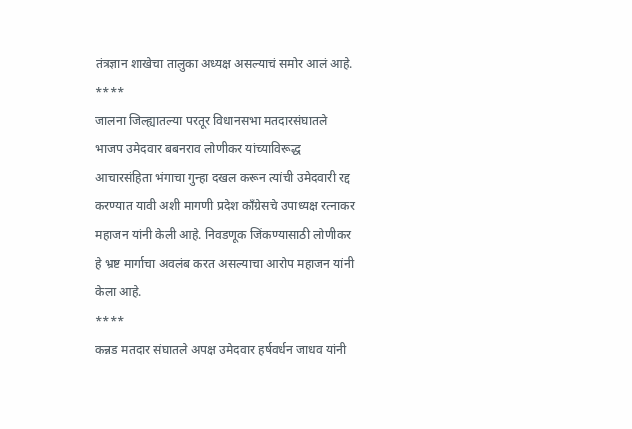तंत्रज्ञान शाखेचा तालुका अध्यक्ष असल्याचं समोर आलं आहे.
****
जालना जिल्ह्यातल्या परतूर विधानसभा मतदारसंघातले भाजप उमेदवार बबनराव लोणीकर यांच्याविरूद्ध आचारसंहिता भंगाचा गुन्हा दखल करून त्यांची उमेदवारी रद्द करण्यात यावी अशी मागणी प्रदेश काँग्रेसचे उपाध्यक्ष रत्नाकर महाजन यांनी केली आहे. निवडणूक जिंकण्यासाठी लोणीकर हे भ्रष्ट मार्गाचा अवलंब करत असल्याचा आरोप महाजन यांनी केला आहे.
****
कन्नड मतदार संघातले अपक्ष उमेदवार हर्षवर्धन जाधव यांनी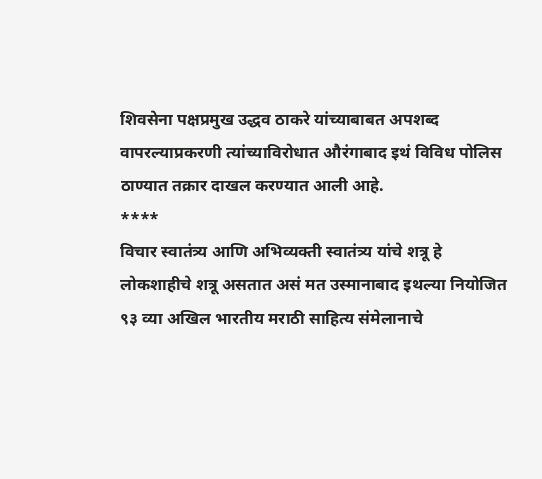शिवसेना पक्षप्रमुख उद्धव ठाकरे यांच्याबाबत अपशब्द वापरल्याप्रकरणी त्यांच्याविरोधात औरंगाबाद इथं विविध पोलिस ठाण्यात तक्रार दाखल करण्यात आली आहे.
****
विचार स्वातंत्र्य आणि अभिव्यक्ती स्वातंत्र्य यांचे शत्रू हे लोकशाहीचे शत्रू असतात असं मत उस्मानाबाद इथल्या नियोजित ९३ व्या अखिल भारतीय मराठी साहित्य संमेलानाचे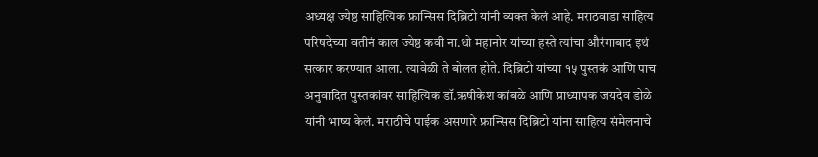अध्यक्ष ज्येष्ठ साहित्यिक फ्रान्सिस दिब्रिटो यांनी व्यक्त केलं आहे. मराठवाडा साहित्य परिषदेच्या वतीनं काल ज्येष्ठ कवी ना.धो महानोर यांच्या हस्ते त्यांचा औरंगाबाद इथं सत्कार करण्यात आला. त्यावेळी ते बोलत होते. दिब्रिटो यांच्या १५ पुस्तकं आणि पाच अनुवादित पुस्तकांवर साहित्यिक डॉ.ऋषीकेश कांबळे आणि प्राध्यापक जयदेव डोळे यांनी भाष्य केलं. मराठीचे पाईक असणारे फ्रान्सिस दिब्रिटो यांना साहित्य संमेलनाचे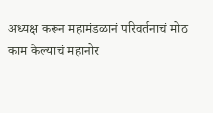अध्यक्ष करून महामंडळानं परिवर्तनाचं मोठ काम केल्याचं महानोर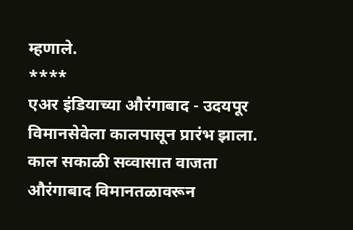म्हणाले.
****
एअर इंडियाच्या औरंगाबाद - उदयपूर विमानसेवेला कालपासून प्रारंभ झाला. काल सकाळी सव्वासात वाजता औरंगाबाद विमानतळावरून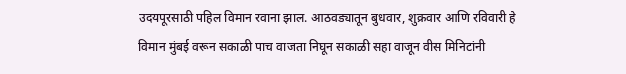उदयपूरसाठी पहिल विमान रवाना झाल. आठवड्यातून बुधवार, शुक्रवार आणि रविवारी हे विमान मुंबई वरून सकाळी पाच वाजता निघून सकाळी सहा वाजून वीस मिनिटांनी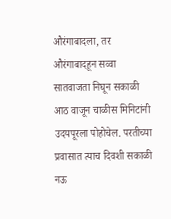औरंगाबादला, तर औरंगाबादहून सव्वा सातवाजता निघून सकाळी आठ वाजून चाळीस मिनिटांनी उदयपूरला पोहोचेल. परतीच्या प्रवासात त्याच दिवशी सकाळी नऊ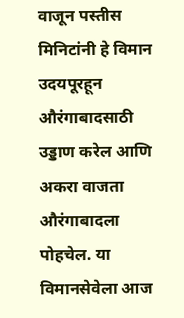वाजून पस्तीस मिनिटांनी हे विमान उदयपूरहून औरंगाबादसाठी उड्डाण करेल आणि अकरा वाजता औरंगाबादला पोहचेल. या विमानसेवेला आज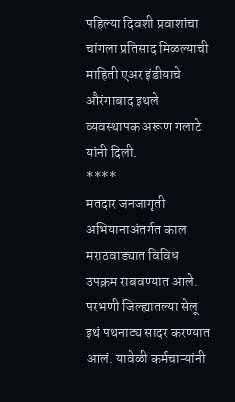पहिल्या दिवशी प्रवाशांचा चांगला प्रतिसाद मिळल्याची माहिती एअर इंडीयाचे औरंगाबाद इथले व्यवस्थापक अरूण गलाटे यांनी दिली.
****
मतदार जनजागृती अभियानाअंतर्गत काल मराठवाड्यात विविध उपक्रम राबवण्यात आले. परभणी जिल्ह्यातल्या सेलू इथं पथनाट्य सादर करण्यात आलं. यावेळी कर्मचाऱ्यांनी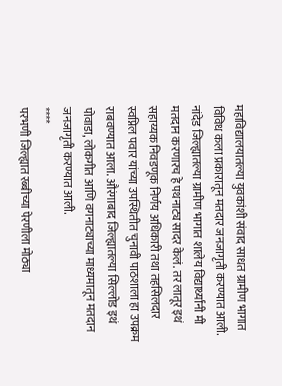महाविद्यालयातल्या युवकांशी संवाद साधत ग्रामीण भागात विविध कला प्रकारातून मतदार जनजागृती करण्यात आली. नांदेड जिल्ह्यातल्या ग्रामीण भागात शालेय विद्यार्थ्यांनी मी मतदान करणारच हे पथनाट्य सादर केलं. तर लातूर इथं सहाय्यक निवडणूक निर्णय अधिकारी तथा तहसिलदार स्वप्निल पवार यांच्या उपस्थितीत चुनावी पाठशाला हा उपक्रम राबवण्यात आला. औरंगाबाद जिल्ह्यातल्या सिल्लोड इथं पोवाडा, लोकगीत आणि वगनाट्याच्या माध्यमातून मतदान जनजागृती करण्यात आली.
****
परभणी जिल्ह्यात रब्बीच्या पेरणीला मोठ्या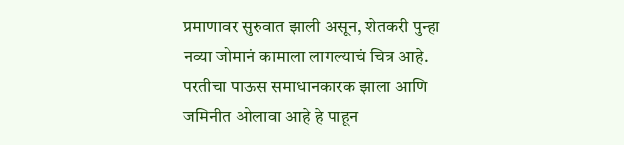प्रमाणावर सुरुवात झाली असून, शेतकरी पुन्हा नव्या जोमानं कामाला लागल्याचं चित्र आहे. परतीचा पाऊस समाधानकारक झाला आणि जमिनीत ओलावा आहे हे पाहून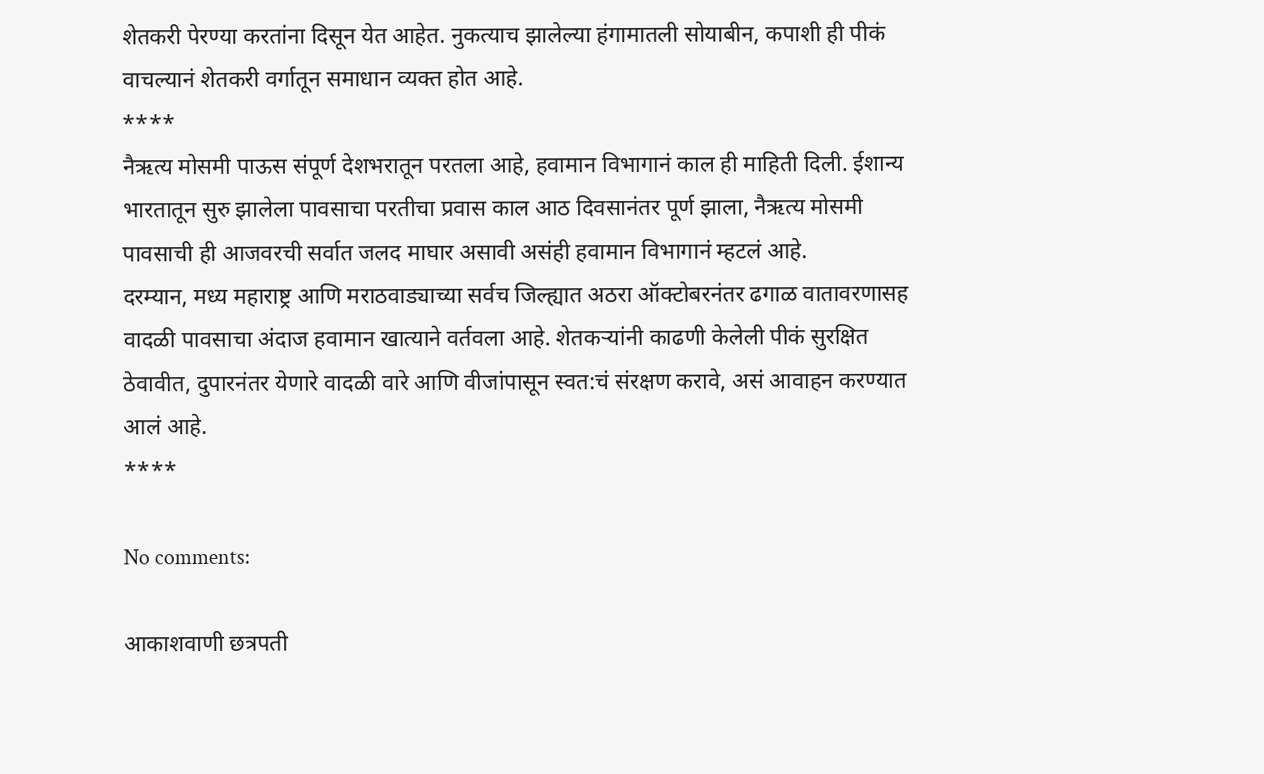शेतकरी पेरण्या करतांना दिसून येत आहेत. नुकत्याच झालेल्या हंगामातली सोयाबीन, कपाशी ही पीकं वाचल्यानं शेतकरी वर्गातून समाधान व्यक्त होत आहे.
****
नैऋत्य मोसमी पाऊस संपूर्ण देशभरातून परतला आहे, हवामान विभागानं काल ही माहिती दिली. ईशान्य भारतातून सुरु झालेला पावसाचा परतीचा प्रवास काल आठ दिवसानंतर पूर्ण झाला, नैऋत्य मोसमी पावसाची ही आजवरची सर्वात जलद माघार असावी असंही हवामान विभागानं म्हटलं आहे.
दरम्यान, मध्य महाराष्ट्र आणि मराठवाड्याच्या सर्वच जिल्ह्यात अठरा ऑक्टोबरनंतर ढगाळ वातावरणासह वादळी पावसाचा अंदाज हवामान खात्याने वर्तवला आहे. शेतकऱ्यांनी काढणी केलेली पीकं सुरक्षित ठेवावीत, दुपारनंतर येणारे वादळी वारे आणि वीजांपासून स्वत:चं संरक्षण करावे, असं आवाहन करण्यात आलं आहे.
****

No comments:

आकाशवाणी छत्रपती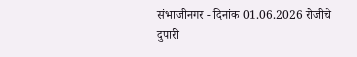संभाजीनगर - दिनांक 01.06.2026 रोजीचे दुपारी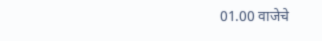01.00 वाजेचे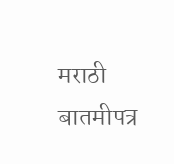मराठी बातमीपत्र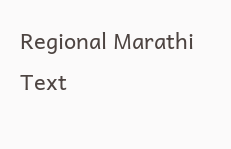Regional Marathi Text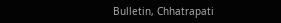Bulletin, Chhatrapati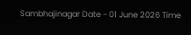Sambhajinagar Date - 01 June 2026 Time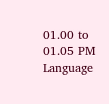01.00 to 01.05 PM Language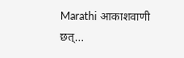Marathi आकाशवाणी छत्...